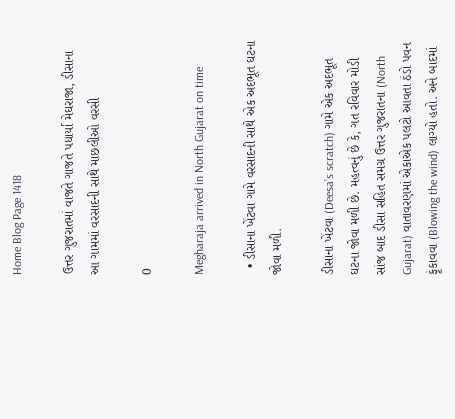Home Blog Page 1418

ઉત્તર ગુજરાતમાં વાજતે ગાજતે પધાર્યા મેઘરાજા, ડીસાના આ ગામમાં વરસાદની સાથે માછલીઓ વરસી

0

Megharaja arrived in North Gujarat on time

  • ડીસાના ખેંટવા ગામે વરસાદની સાથે એક અદભૂત ઘટના જોવા મળી.

ડીસાના ખેંટવા (Deesa’s scratch) ગામે એક અદભૂત ઘટના જોવા મળી છે. મહત્વનું છે કે, ગત રવિવાર મોડી સાંજ બાદ ડીસા સહિત સમગ્ર ઉત્તર ગુજરાતના (North Gujarat) વાતાવરણમાં એકાએક પલટો આવતા ઠંડો પવન ફૂંકાવવા (Blowing the wind) લાગ્યો હતો. અને બાદમાં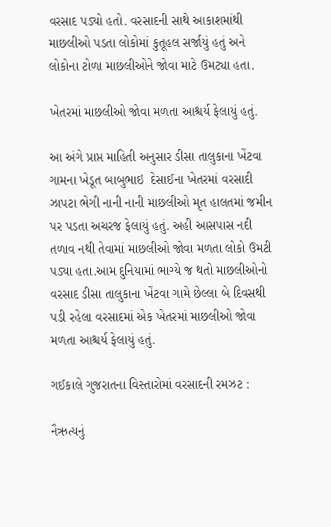વરસાદ પડ્યો હતો. વરસાદની સાથે આકાશમાંથી માછલીઓ પડતા લોકોમાં કુતૂહલ સર્જાયું હતું અને લોકોના ટોળા માછલીઓને જોવા માટે ઉમટ્યા હતા.

ખેતરમાં માછલીઓ જોવા મળતા આશ્ચર્ય ફેલાયું હતું.

આ અંગે પ્રાપ્ત માહિતી અનુસાર ડીસા તાલુકાના ખેંટવા ગામના ખેડૂત બાબુભાઇ  દેસાઈના ખેતરમાં વરસાદી ઝાપટા ભેગી નાની નાની માછલીઓ મૃત હાલતમાં જમીન પર પડતા અચરજ ફેલાયું હતું. અહી આસપાસ નદી તળાવ નથી તેવામાં માછલીઓ જોવા મળતા લોકો ઉમટી પડ્યા હતા.આમ દુનિયામાં ભાગ્યે જ થતો માછલીઓનો વરસાદ ડીસા તાલુકાના ખેંટવા ગામે છેલ્લા બે દિવસથી પડી રહેલા વરસાદમાં એક ખેતરમાં માછલીઓ જોવા મળતા આશ્ચર્ય ફેલાયું હતું.

ગઈકાલે ગુજરાતના વિસ્તારોમાં વરસાદની રમઝટ :

નૈઋત્યનું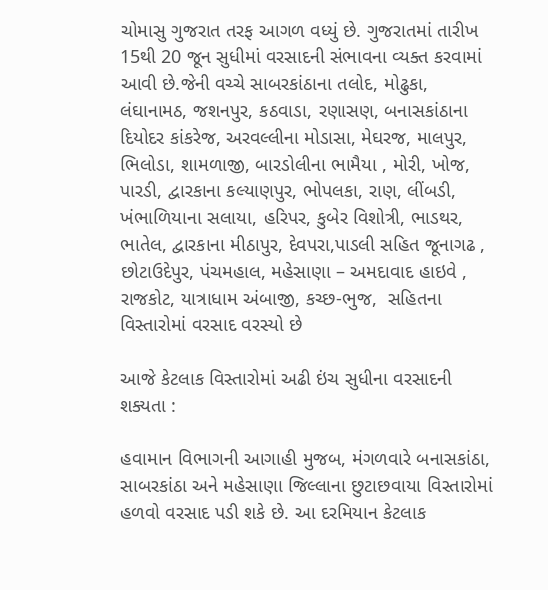ચોમાસુ ગુજરાત તરફ આગળ વધ્યું છે. ગુજરાતમાં તારીખ 15થી 20 જૂન સુધીમાં વરસાદની સંભાવના વ્યક્ત કરવામાં આવી છે.જેની વચ્ચે સાબરકાંઠાના તલોદ, મોઢુકા, લંઘાનામઠ, જશનપુર, કઠવાડા, રણાસણ, બનાસકાંઠાના દિયોદર કાંકરેજ, અરવલ્લીના મોડાસા, મેઘરજ, માલપુર, ભિલોડા, શામળાજી, બારડોલીના ભામૈયા , મોરી, ખોજ, પારડી, દ્વારકાના કલ્યાણપુર, ભોપલકા, રાણ, લીંબડી, ખંભાળિયાના સલાયા, હરિપર, કુબેર વિશોત્રી, ભાડથર, ભાતેલ, દ્વારકાના મીઠાપુર, દેવપરા,પાડલી સહિત જૂનાગઢ , છોટાઉદેપુર, પંચમહાલ, મહેસાણા – અમદાવાદ હાઇવે , રાજકોટ, યાત્રાધામ અંબાજી, કચ્છ-ભુજ,  સહિતના વિસ્તારોમાં વરસાદ વરસ્યો છે

આજે કેટલાક વિસ્તારોમાં અઢી ઇંચ સુધીના વરસાદની શક્યતા :

હવામાન વિભાગની આગાહી મુજબ, મંગળવારે બનાસકાંઠા, સાબરકાંઠા અને મહેસાણા જિલ્લાના છુટાછવાયા વિસ્તારોમાં હળવો વરસાદ પડી શકે છે. આ દરમિયાન કેટલાક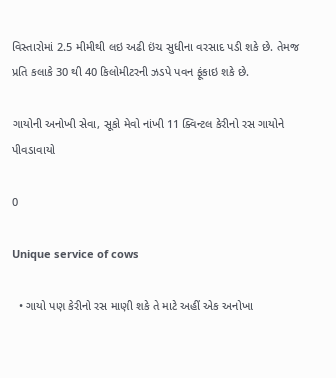વિસ્તારોમાં 2.5 મીમીથી લઇ અઢી ઇંચ સુધીના વરસાદ પડી શકે છે. તેમજ પ્રતિ કલાકે 30 થી 40 કિલોમીટરની ઝડપે પવન ફૂંકાઇ શકે છે.

ગાયોની અનોખી સેવા, સૂકો મેવો નાંખી 11 ક્વિન્ટલ કેરીનો રસ ગાયોને પીવડાવાયો

0

Unique service of cows

  • ગાયો પણ કેરીનો રસ માણી શકે તે માટે અહીં એક અનોખા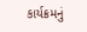કાર્યક્રમનું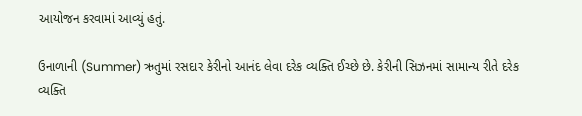આયોજન કરવામાં આવ્યું હતું.

ઉનાળાની (Summer) ઋતુમાં રસદાર કેરીનો આનંદ લેવા દરેક વ્યક્તિ ઈચ્છે છે. કેરીની સિઝનમાં સામાન્ય રીતે દરેક વ્યક્તિ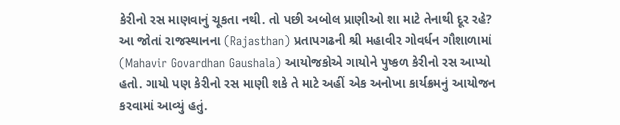કેરીનો રસ માણવાનું ચૂકતા નથી. તો પછી અબોલ પ્રાણીઓ શા માટે તેનાથી દૂર રહે? આ જોતાં રાજસ્થાનના (Rajasthan) પ્રતાપગઢની શ્રી મહાવીર ગોવર્ધન ગૌશાળામાં (Mahavir Govardhan Gaushala) આયોજકોએ ગાયોને પુષ્કળ કેરીનો રસ આપ્યો હતો. ગાયો પણ કેરીનો રસ માણી શકે તે માટે અહીં એક અનોખા કાર્યક્રમનું આયોજન કરવામાં આવ્યું હતું.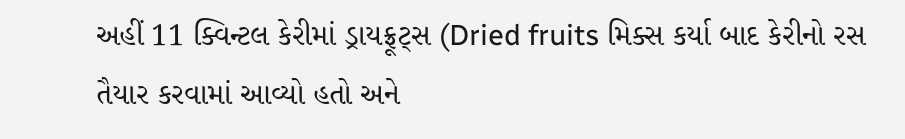અહીં 11 ક્વિન્ટલ કેરીમાં ડ્રાયફ્રૂટ્સ (Dried fruits મિક્સ કર્યા બાદ કેરીનો રસ તૈયાર કરવામાં આવ્યો હતો અને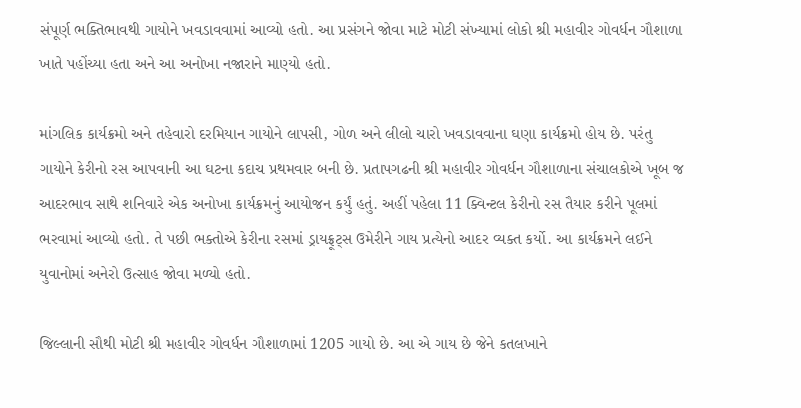સંપૂર્ણ ભક્તિભાવથી ગાયોને ખવડાવવામાં આવ્યો હતો. આ પ્રસંગને જોવા માટે મોટી સંખ્યામાં લોકો શ્રી મહાવીર ગોવર્ધન ગૌશાળા ખાતે પહોંચ્યા હતા અને આ અનોખા નજારાને માણ્યો હતો.

માંગલિક કાર્યક્રમો અને તહેવારો દરમિયાન ગાયોને લાપસી, ગોળ અને લીલો ચારો ખવડાવવાના ઘણા કાર્યક્રમો હોય છે. પરંતુ ગાયોને કેરીનો રસ આપવાની આ ઘટના કદાચ પ્રથમવાર બની છે. પ્રતાપગઢની શ્રી મહાવીર ગોવર્ધન ગૌશાળાના સંચાલકોએ ખૂબ જ આદરભાવ સાથે શનિવારે એક અનોખા કાર્યક્રમનું આયોજન કર્યું હતું. અહીં પહેલા 11 ક્વિન્ટલ કેરીનો રસ તૈયાર કરીને પૂલમાં ભરવામાં આવ્યો હતો. તે પછી ભક્તોએ કેરીના રસમાં ડ્રાયફ્રૂટ્સ ઉમેરીને ગાય પ્રત્યેનો આદર વ્યક્ત કર્યો. આ કાર્યક્રમને લઈને યુવાનોમાં અનેરો ઉત્સાહ જોવા મળ્યો હતો.

જિલ્લાની સૌથી મોટી શ્રી મહાવીર ગોવર્ધન ગૌશાળામાં 1205 ગાયો છે. આ એ ગાય છે જેને કતલખાને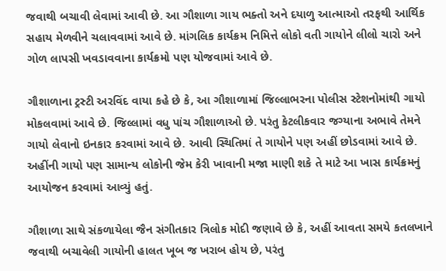જવાથી બચાવી લેવામાં આવી છે. આ ગૌશાળા ગાય ભક્તો અને દયાળુ આત્માઓ તરફથી આર્થિક સહાય મેળવીને ચલાવવામાં આવે છે. માંગલિક કાર્યક્રમ નિમિત્તે લોકો વતી ગાયોને લીલો ચારો અને ગોળ લાપસી ખવડાવવાના કાર્યક્રમો પણ યોજવામાં આવે છે.

ગૌશાળાના ટ્રસ્ટી અરવિંદ વાયા કહે છે કે, આ ગૌશાળામાં જિલ્લાભરના પોલીસ સ્ટેશનોમાંથી ગાયો મોકલવામાં આવે છે. જિલ્લામાં વધુ પાંચ ગૌશાળાઓ છે. પરંતુ કેટલીકવાર જગ્યાના અભાવે તેમને ગાયો લેવાનો ઇનકાર કરવામાં આવે છે. આવી સ્થિતિમાં તે ગાયોને પણ અહીં છોડવામાં આવે છે. અહીંની ગાયો પણ સામાન્ય લોકોની જેમ કેરી ખાવાની મજા માણી શકે તે માટે આ ખાસ કાર્યક્રમનું આયોજન કરવામાં આવ્યું હતું.

ગૌશાળા સાથે સંકળાયેલા જૈન સંગીતકાર ત્રિલોક મોદી જણાવે છે કે, અહીં આવતા સમયે કતલખાને જવાથી બચાવેલી ગાયોની હાલત ખૂબ જ ખરાબ હોય છે, પરંતુ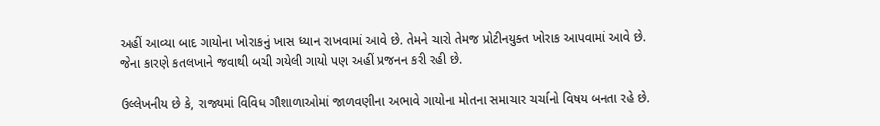અહીં આવ્યા બાદ ગાયોના ખોરાકનું ખાસ ધ્યાન રાખવામાં આવે છે. તેમને ચારો તેમજ પ્રોટીનયુક્ત ખોરાક આપવામાં આવે છે. જેના કારણે કતલખાને જવાથી બચી ગયેલી ગાયો પણ અહીં પ્રજનન કરી રહી છે.

ઉલ્લેખનીય છે કે, રાજ્યમાં વિવિધ ગૌશાળાઓમાં જાળવણીના અભાવે ગાયોના મોતના સમાચાર ચર્ચાનો વિષય બનતા રહે છે.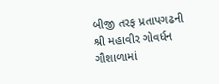બીજી તરફ પ્રતાપગઢની શ્રી મહાવીર ગોવર્ધન ગૌશાળામાં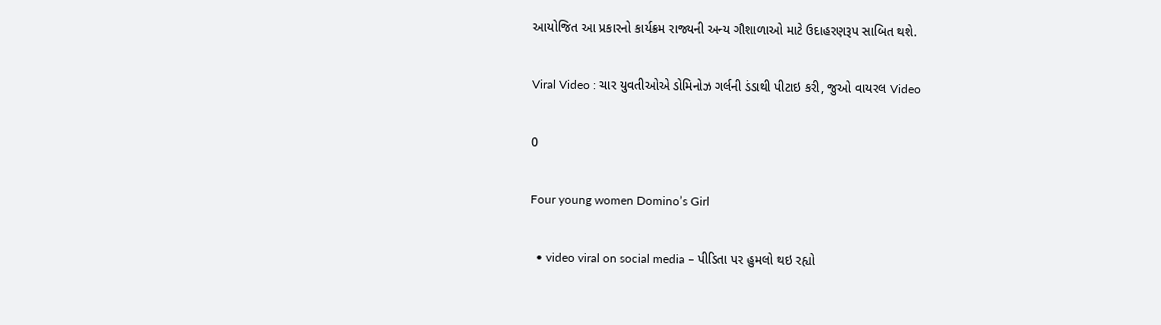આયોજિત આ પ્રકારનો કાર્યક્રમ રાજ્યની અન્ય ગૌશાળાઓ માટે ઉદાહરણરૂપ સાબિત થશે.

Viral Video : ચાર યુવતીઓએ ડોમિનોઝ ગર્લની ડંડાથી પીટાઇ કરી, જુઓ વાયરલ Video

0

Four young women Domino’s Girl

  • video viral on social media – પીડિતા પર હુમલો થઇ રહ્યો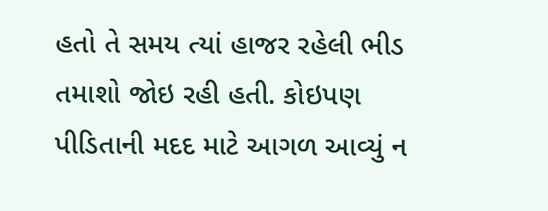હતો તે સમય ત્યાં હાજર રહેલી ભીડ તમાશો જોઇ રહી હતી. કોઇપણ પીડિતાની મદદ માટે આગળ આવ્યું ન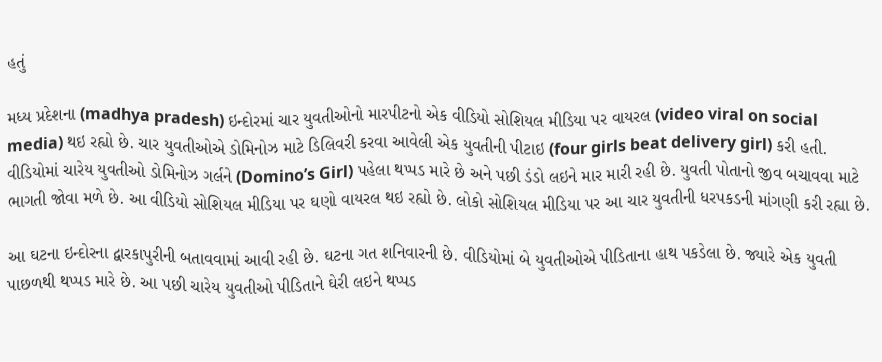હતું

મધ્ય પ્રદેશના (madhya pradesh) ઇન્દોરમાં ચાર યુવતીઓનો મારપીટનો એક વીડિયો સોશિયલ મીડિયા પર વાયરલ (video viral on social media) થઇ રહ્યો છે. ચાર યુવતીઓએ ડોમિનોઝ માટે ડિલિવરી કરવા આવેલી એક યુવતીની પીટાઇ (four girls beat delivery girl) કરી હતી. વીડિયોમાં ચારેય યુવતીઓ ડોમિનોઝ ગર્લને (Domino’s Girl) પહેલા થપ્પડ મારે છે અને પછી ડંડો લઇને માર મારી રહી છે. યુવતી પોતાનો જીવ બચાવવા માટે ભાગતી જોવા મળે છે. આ વીડિયો સોશિયલ મીડિયા પર ઘણો વાયરલ થઇ રહ્યો છે. લોકો સોશિયલ મીડિયા પર આ ચાર યુવતીની ધરપકડની માંગણી કરી રહ્યા છે.

આ ઘટના ઇન્દોરના દ્વારકાપુરીની બતાવવામાં આવી રહી છે. ઘટના ગત શનિવારની છે. વીડિયોમાં બે યુવતીઓએ પીડિતાના હાથ પકડેલા છે. જ્યારે એક યુવતી પાછળથી થપ્પડ મારે છે. આ પછી ચારેય યુવતીઓ પીડિતાને ઘેરી લઇને થપ્પડ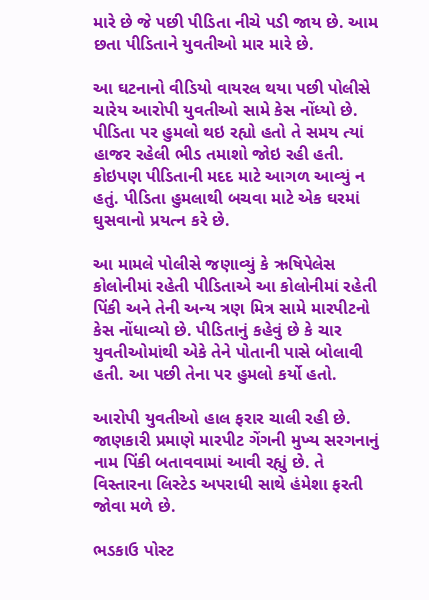મારે છે જે પછી પીડિતા નીચે પડી જાય છે. આમ છતા પીડિતાને યુવતીઓ માર મારે છે.

આ ઘટનાનો વીડિયો વાયરલ થયા પછી પોલીસે ચારેય આરોપી યુવતીઓ સામે કેસ નોંધ્યો છે. પીડિતા પર હુમલો થઇ રહ્યો હતો તે સમય ત્યાં હાજર રહેલી ભીડ તમાશો જોઇ રહી હતી. કોઇપણ પીડિતાની મદદ માટે આગળ આવ્યું ન હતું. પીડિતા હુમલાથી બચવા માટે એક ઘરમાં ઘુસવાનો પ્રયત્ન કરે છે.

આ મામલે પોલીસે જણાવ્યું કે ઋષિપેલેસ કોલોનીમાં રહેતી પીડિતાએ આ કોલોનીમાં રહેતી પિંકી અને તેની અન્ય ત્રણ મિત્ર સામે મારપીટનો કેસ નોંધાવ્યો છે. પીડિતાનું કહેવું છે કે ચાર યુવતીઓમાંથી એકે તેને પોતાની પાસે બોલાવી હતી. આ પછી તેના પર હુમલો કર્યો હતો.

આરોપી યુવતીઓ હાલ ફરાર ચાલી રહી છે. જાણકારી પ્રમાણે મારપીટ ગેંગની મુખ્ય સરગનાનું નામ પિંકી બતાવવામાં આવી રહ્યું છે. તે વિસ્તારના લિસ્ટેડ અપરાધી સાથે હંમેશા ફરતી જોવા મળે છે.

ભડકાઉ પોસ્ટ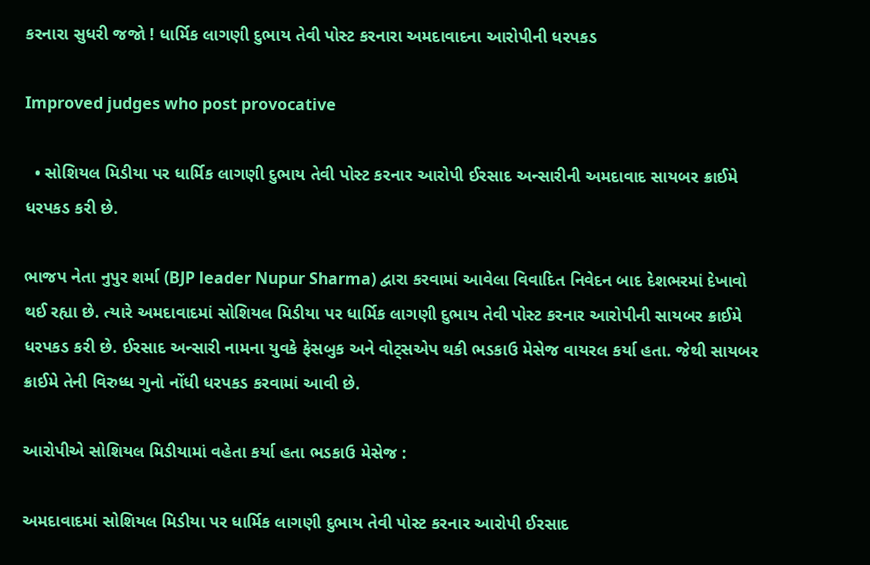કરનારા સુધરી જજો ! ધાર્મિક લાગણી દુભાય તેવી પોસ્ટ કરનારા અમદાવાદના આરોપીની ધરપકડ

Improved judges who post provocative

  • સોશિયલ મિડીયા પર ધાર્મિક લાગણી દુભાય તેવી પોસ્ટ કરનાર આરોપી ઈરસાદ અન્સારીની અમદાવાદ સાયબર ક્રાઈમે ધરપકડ કરી છે.

ભાજપ નેતા નુપુર શર્મા (BJP leader Nupur Sharma) દ્વારા કરવામાં આવેલા વિવાદિત નિવેદન બાદ દેશભરમાં દેખાવો થઈ રહ્યા છે. ત્યારે અમદાવાદમાં સોશિયલ મિડીયા પર ધાર્મિક લાગણી દુભાય તેવી પોસ્ટ કરનાર આરોપીની સાયબર ક્રાઈમે ધરપકડ કરી છે. ઈરસાદ અન્સારી નામના યુવકે ફેસબુક અને વોટ્સએપ થકી ભડકાઉ મેસેજ વાયરલ કર્યા હતા. જેથી સાયબર ક્રાઈમે તેની વિરુધ્ધ ગુનો નોંધી ધરપકડ કરવામાં આવી છે.

આરોપીએ સોશિયલ મિડીયામાં વહેતા કર્યા હતા ભડકાઉ મેસેજ :

અમદાવાદમાં સોશિયલ મિડીયા પર ધાર્મિક લાગણી દુભાય તેવી પોસ્ટ કરનાર આરોપી ઈરસાદ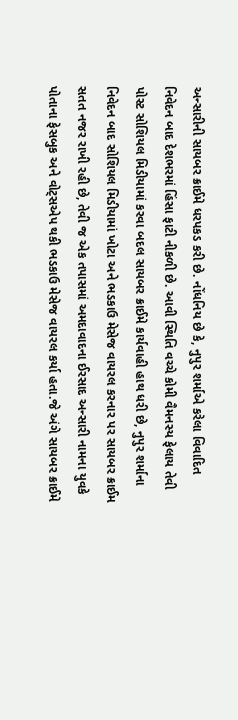અન્સારીની સાયબર ક્રાઈમે ધરપકડ કરી છે. નોંધનિય છે કે, નુપુર શર્માએ કરેલા વિવાદિત નિવેદન બાદ દેશભરમાં હિંસા ફાટી નીકળી છે. આવી સ્થિતિ વચ્ચે કોમી વૈમનસ્ય ફેલાય તેવી પોસ્ટ સોશિયલ મિડીયામાં કરવા બદલ સાયબર ક્રાઈમે કાર્યવાહી હાથ ધરી છે, નુપુર શર્માના નિવેદન બાદ સોશિયલ મિડીયામાં ખોટા અને ભડકાઉ મેસેજ વાયરલ કરનાર પર સાયબર ક્રાઈમ સતત નજર રાખી રહી છે, તેવી જ એક તપાસમાં અમદાવાદના ઈરસાદ અન્સારી નામના યુવકે પોતાના ફેસબુક અને વોટ્સએપ થકી ભડકાઉ મેસેજ વાયરલ કર્યા હતા.જે અંગે સાયબર ક્રાઈમે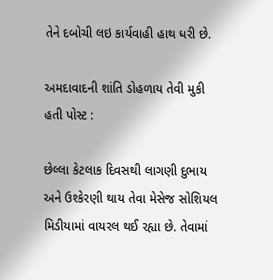તેને દબોચી લઇ કાર્યવાહી હાથ ધરી છે.

અમદાવાદની શાંતિ ડોહળાય તેવી મુકી હતી પોસ્ટ :

છેલ્લા કેટલાક દિવસથી લાગણી દુભાય અને ઉશ્કેરણી થાય તેવા મેસેજ સોશિયલ મિડીયામાં વાયરલ થઈ રહ્યા છે. તેવામાં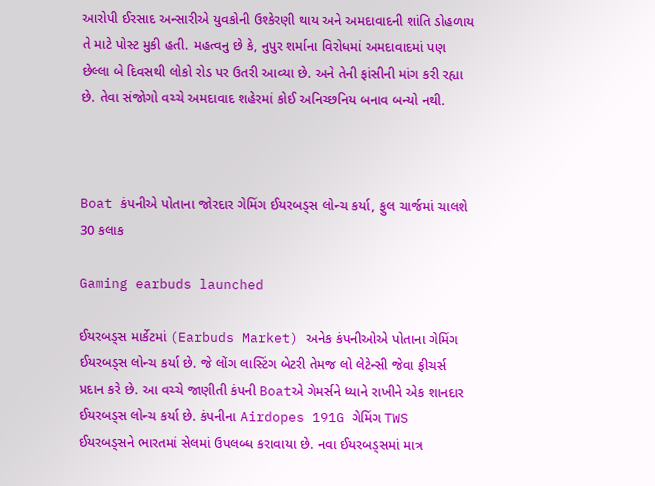આરોપી ઈરસાદ અન્સારીએ યુવકોની ઉશ્કેરણી થાય અને અમદાવાદની શાંતિ ડોહળાય તે માટે પોસ્ટ મુકી હતી. મહત્વનુ છે કે, નુપુર શર્માના વિરોધમાં અમદાવાદમાં પણ છેલ્લા બે દિવસથી લોકો રોડ પર ઉતરી આવ્યા છે. અને તેની ફાંસીની માંગ કરી રહ્યા છે. તેવા સંજોગો વચ્ચે અમદાવાદ શહેરમાં કોઈ અનિચ્છનિય બનાવ બન્યો નથી.



Boat કંપનીએ પોતાના જોરદાર ગેમિંગ ઈયરબડ્સ લોન્ચ કર્યા, ફુલ ચાર્જમાં ચાલશે 30 કલાક

Gaming earbuds launched

ઈયરબડ્સ માર્કેટમાં (Earbuds Market) અનેક કંપનીઓએ પોતાના ગેમિંગ ઈયરબડ્સ લોન્ચ કર્યા છે. જે લોંગ લાસ્ટિંગ બેટરી તેમજ લો લેટેન્સી જેવા ફીચર્સ પ્રદાન કરે છે. આ વચ્ચે જાણીતી કંપની Boatએ ગેમર્સને ધ્યાને રાખીને એક શાનદાર ઈયરબડ્સ લોન્ચ કર્યા છે. કંપનીના Airdopes 191G ગેમિંગ TWS ઈયરબડ્સને ભારતમાં સેલમાં ઉપલબ્ધ કરાવાયા છે. નવા ઈયરબડ્સમાં માત્ર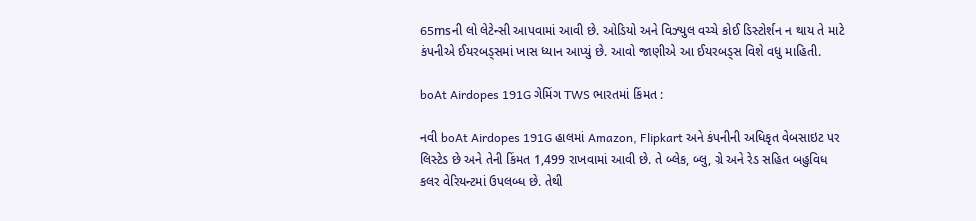65msની લો લેટેન્સી આપવામાં આવી છે. ઓડિયો અને વિઝ્યુલ વચ્ચે કોઈ ડિસ્ટોર્શન ન થાય તે માટે કંપનીએ ઈયરબડ્સમાં ખાસ ધ્યાન આપ્યું છે. આવો જાણીએ આ ઈયરબડ્સ વિશે વધુ માહિતી.

boAt Airdopes 191G ગેમિંગ TWS ભારતમાં કિંમત :

નવી boAt Airdopes 191G હાલમાં Amazon, Flipkart અને કંપનીની અધિકૃત વેબસાઇટ પર લિસ્ટેડ છે અને તેની કિંમત 1,499 રાખવામાં આવી છે. તે બ્લેક, બ્લુ, ગ્રે અને રેડ સહિત બહુવિધ કલર વેરિયન્ટમાં ઉપલબ્ધ છે. તેથી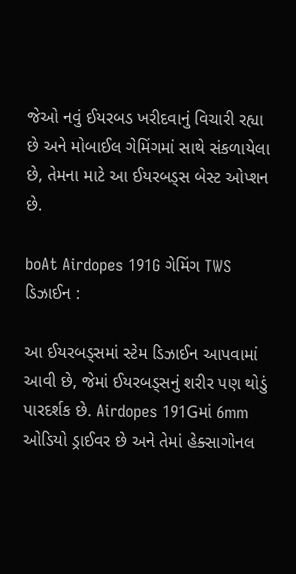જેઓ નવું ઈયરબડ ખરીદવાનું વિચારી રહ્યા છે અને મોબાઈલ ગેમિંગમાં સાથે સંકળાયેલા છે, તેમના માટે આ ઈયરબડ્સ બેસ્ટ ઓપ્શન છે.

boAt Airdopes 191G ગેમિંગ TWS ડિઝાઈન :

આ ઈયરબડ્સમાં સ્ટેમ ડિઝાઈન આપવામાં આવી છે, જેમાં ઈયરબડ્સનું શરીર પણ થોડું પારદર્શક છે. Airdopes 191Gમાં 6mm ઓડિયો ડ્રાઈવર છે અને તેમાં હેક્સાગોનલ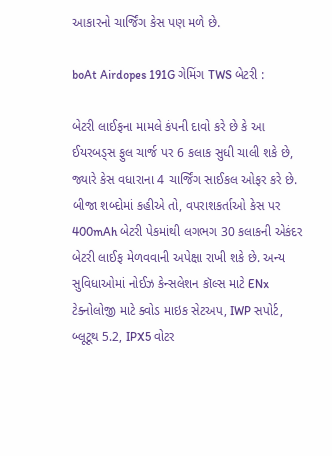આકારનો ચાર્જિંગ કેસ પણ મળે છે.

boAt Airdopes 191G ગેમિંગ TWS બેટરી :

બેટરી લાઈફના મામલે કંપની દાવો કરે છે કે આ ઈયરબડ્સ ફુલ ચાર્જ પર 6 કલાક સુધી ચાલી શકે છે, જ્યારે કેસ વધારાના 4 ચાર્જિંગ સાઈકલ ઓફર કરે છે. બીજા શબ્દોમાં કહીએ તો, વપરાશકર્તાઓ કેસ પર 400mAh બેટરી પેકમાંથી લગભગ 30 કલાકની એકંદર બેટરી લાઈફ મેળવવાની અપેક્ષા રાખી શકે છે. અન્ય સુવિધાઓમાં નોઈઝ કેન્સલેશન કૉલ્સ માટે ENx ટેક્નોલોજી માટે ક્વોડ માઇક સેટઅપ, IWP સપોર્ટ, બ્લૂટૂથ 5.2, IPX5 વોટર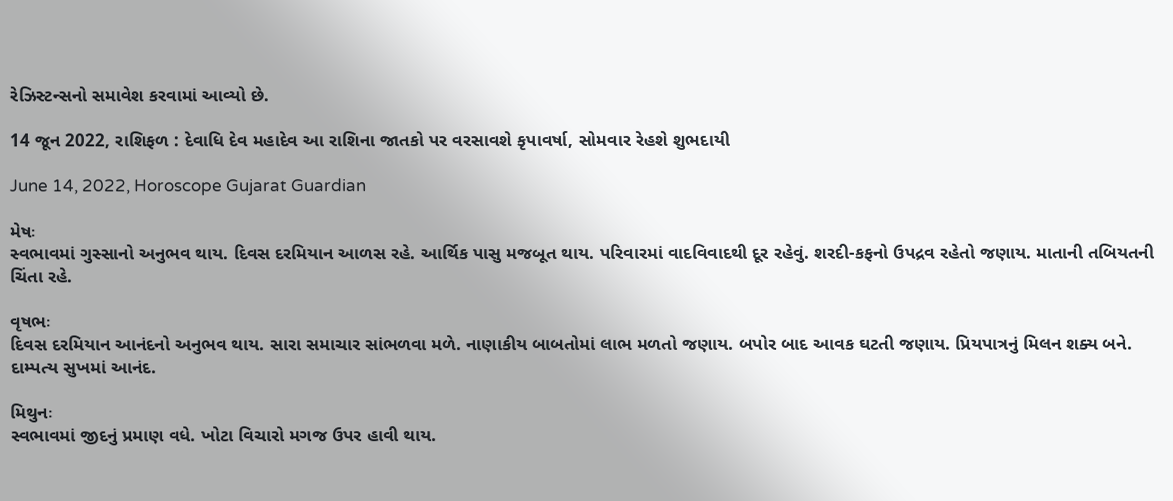રેઝિસ્ટન્સનો સમાવેશ કરવામાં આવ્યો છે.

14 જૂન 2022, રાશિફળ : દેવાધિ દેવ મહાદેવ આ રાશિના જાતકો પર વરસાવશે કૃપાવર્ષા, સોમવાર રેહશે શુભદાયી

June 14, 2022, Horoscope Gujarat Guardian

મેષઃ
સ્વભાવમાં ગુસ્સાનો અનુભવ થાય. દિવસ દરમિયાન આળસ રહે. આર્થિક પાસુ મજબૂત થાય. પરિવારમાં વાદવિવાદથી દૂર રહેવું. શરદી-કફનો ઉપદ્રવ રહેતો જણાય. માતાની તબિયતની ચિંતા રહે.

વૃષભઃ
દિવસ દરમિયાન આનંદનો અનુભવ થાય. સારા સમાચાર સાંભળવા મળે. નાણાકીય બાબતોમાં લાભ મળતો જણાય. બપોર બાદ આવક ઘટતી જણાય. પ્રિયપાત્રનું મિલન શક્ય બને. દામ્પત્ય સુખમાં આનંદ.

મિથુનઃ
સ્વભાવમાં જીદનું પ્રમાણ વધે. ખોટા વિચારો મગજ ઉપર હાવી થાય.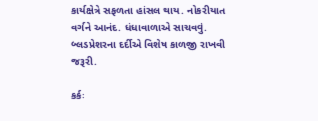કાર્યક્ષેત્રે સફળતા હાંસલ થાય. નોકરીયાત વર્ગને આનંદ. ધંધાવાળાએ સાચવવું. બ્લડપ્રેશરના દર્દીએ વિશેષ કાળજી રાખવી જરૂરી.

કર્કઃ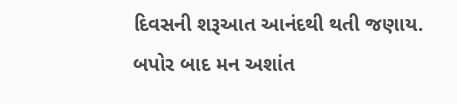દિવસની શરૂઆત આનંદથી થતી જણાય. બપોર બાદ મન અશાંત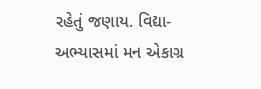રહેતું જણાય. વિદ્યા-અભ્યાસમાં મન એકાગ્ર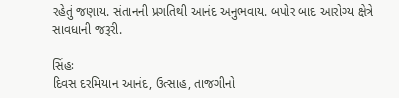રહેતું જણાય. સંતાનની પ્રગતિથી આનંદ અનુભવાય. બપોર બાદ આરોગ્ય ક્ષેત્રે સાવધાની જરૂરી.

સિંહઃ
દિવસ દરમિયાન આનંદ, ઉત્સાહ, તાજગીનો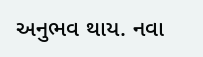અનુભવ થાય. નવા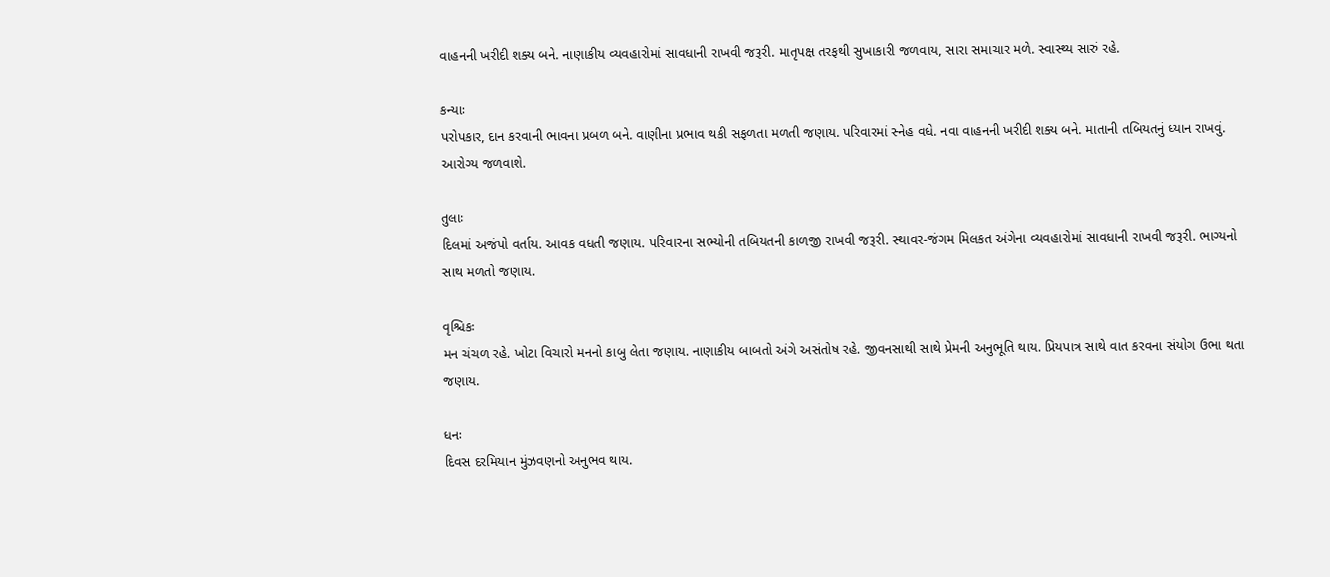વાહનની ખરીદી શક્ય બને. નાણાકીય વ્યવહારોમાં સાવધાની રાખવી જરૂરી. માતૃપક્ષ તરફથી સુખાકારી જળવાય, સારા સમાચાર મળે. સ્વાસ્થ્ય સારું રહે.

કન્યાઃ
પરોપકાર, દાન કરવાની ભાવના પ્રબળ બને. વાણીના પ્રભાવ થકી સફળતા મળતી જણાય. પરિવારમાં સ્નેહ વધે. નવા વાહનની ખરીદી શક્ય બને. માતાની તબિયતનું ધ્યાન રાખવું. આરોગ્ય જળવાશે.

તુલાઃ
દિલમાં અજંપો વર્તાય. આવક વધતી જણાય. પરિવારના સભ્યોની તબિયતની કાળજી રાખવી જરૂરી. સ્થાવર-જંગમ મિલકત અંગેના વ્યવહારોમાં સાવધાની રાખવી જરૂરી. ભાગ્યનો સાથ મળતો જણાય.

વૃશ્ચિકઃ
મન ચંચળ રહે. ખોટા વિચારો મનનો કાબુ લેતા જણાય. નાણાકીય બાબતો અંગે અસંતોષ રહે. જીવનસાથી સાથે પ્રેમની અનુભૂતિ થાય. પ્રિયપાત્ર સાથે વાત કરવના સંયોગ ઉભા થતા જણાય.

ધનઃ
દિવસ દરમિયાન મુંઝવણનો અનુભવ થાય.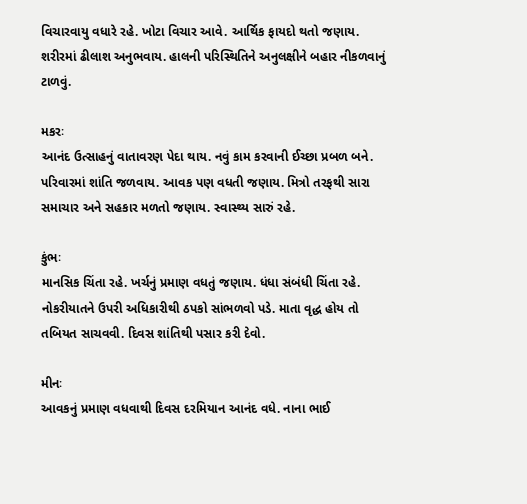વિચારવાયુ વધારે રહે. ખોટા વિચાર આવે. આર્થિક ફાયદો થતો જણાય. શરીરમાં ઢીલાશ અનુભવાય. હાલની પરિસ્થિતિને અનુલક્ષીને બહાર નીકળવાનું ટાળવું.

મકરઃ
આનંદ ઉત્સાહનું વાતાવરણ પેદા થાય. નવું કામ કરવાની ઈચ્છા પ્રબળ બને. પરિવારમાં શાંતિ જળવાય. આવક પણ વધતી જણાય. મિત્રો તરફથી સારા સમાચાર અને સહકાર મળતો જણાય. સ્વાસ્થ્ય સારું રહે.

કુંભઃ
માનસિક ચિંતા રહે. ખર્ચનું પ્રમાણ વધતું જણાય. ધંધા સંબંધી ચિંતા રહે. નોકરીયાતને ઉપરી અધિકારીથી ઠપકો સાંભળવો પડે. માતા વૃદ્ધ હોય તો તબિયત સાચવવી. દિવસ શાંતિથી પસાર કરી દેવો.

મીનઃ
આવકનું પ્રમાણ વધવાથી દિવસ દરમિયાન આનંદ વધે. નાના ભાઈ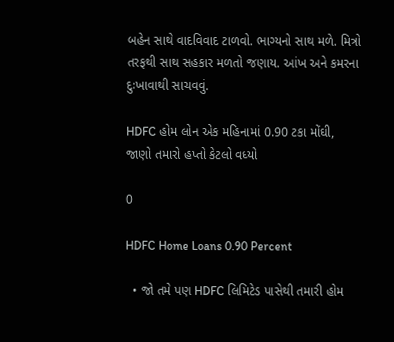બહેન સાથે વાદવિવાદ ટાળવો. ભાગ્યનો સાથ મળે. મિત્રો તરફથી સાથ સહકાર મળતો જણાય. આંખ અને કમરના દુઃખાવાથી સાચવવું.

HDFC હોમ લોન એક મહિનામાં 0.90 ટકા મોંઘી, જાણો તમારો હપ્તો કેટલો વધ્યો

0

HDFC Home Loans 0.90 Percent

  • જો તમે પણ HDFC લિમિટેડ પાસેથી તમારી હોમ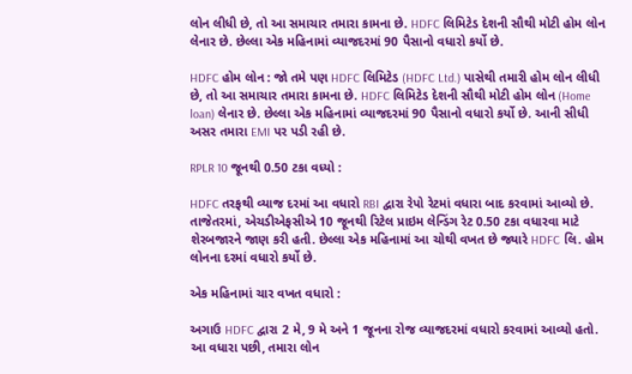લોન લીધી છે, તો આ સમાચાર તમારા કામના છે. HDFC લિમિટેડ દેશની સૌથી મોટી હોમ લોન લેનાર છે. છેલ્લા એક મહિનામાં વ્યાજદરમાં 90 પૈસાનો વધારો કર્યો છે.

HDFC હોમ લોન : જો તમે પણ HDFC લિમિટેડ (HDFC Ltd.) પાસેથી તમારી હોમ લોન લીધી છે, તો આ સમાચાર તમારા કામના છે. HDFC લિમિટેડ દેશની સૌથી મોટી હોમ લોન (Home loan) લેનાર છે. છેલ્લા એક મહિનામાં વ્યાજદરમાં 90 પૈસાનો વધારો કર્યો છે. આની સીધી અસર તમારા EMI પર પડી રહી છે.

RPLR 10 જૂનથી 0.50 ટકા વધ્યો :

HDFC તરફથી વ્યાજ દરમાં આ વધારો RBI દ્વારા રેપો રેટમાં વધારા બાદ કરવામાં આવ્યો છે. તાજેતરમાં, એચડીએફસીએ 10 જૂનથી રિટેલ પ્રાઇમ લેન્ડિંગ રેટ 0.50 ટકા વધારવા માટે શેરબજારને જાણ કરી હતી. છેલ્લા એક મહિનામાં આ ચોથી વખત છે જ્યારે HDFC લિ. હોમ લોનના દરમાં વધારો કર્યો છે.

એક મહિનામાં ચાર વખત વધારો :

અગાઉ HDFC દ્વારા 2 મે, 9 મે અને 1 જૂનના રોજ વ્યાજદરમાં વધારો કરવામાં આવ્યો હતો. આ વધારા પછી, તમારા લોન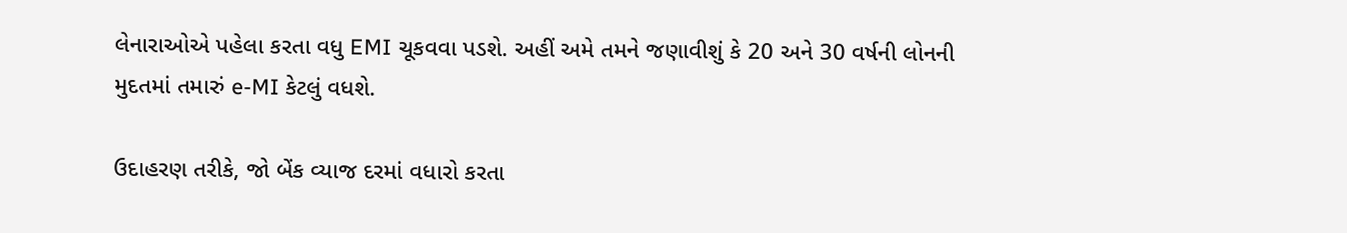લેનારાઓએ પહેલા કરતા વધુ EMI ચૂકવવા પડશે. અહીં અમે તમને જણાવીશું કે 20 અને 30 વર્ષની લોનની મુદતમાં તમારું e-MI કેટલું વધશે.

ઉદાહરણ તરીકે, જો બેંક વ્યાજ દરમાં વધારો કરતા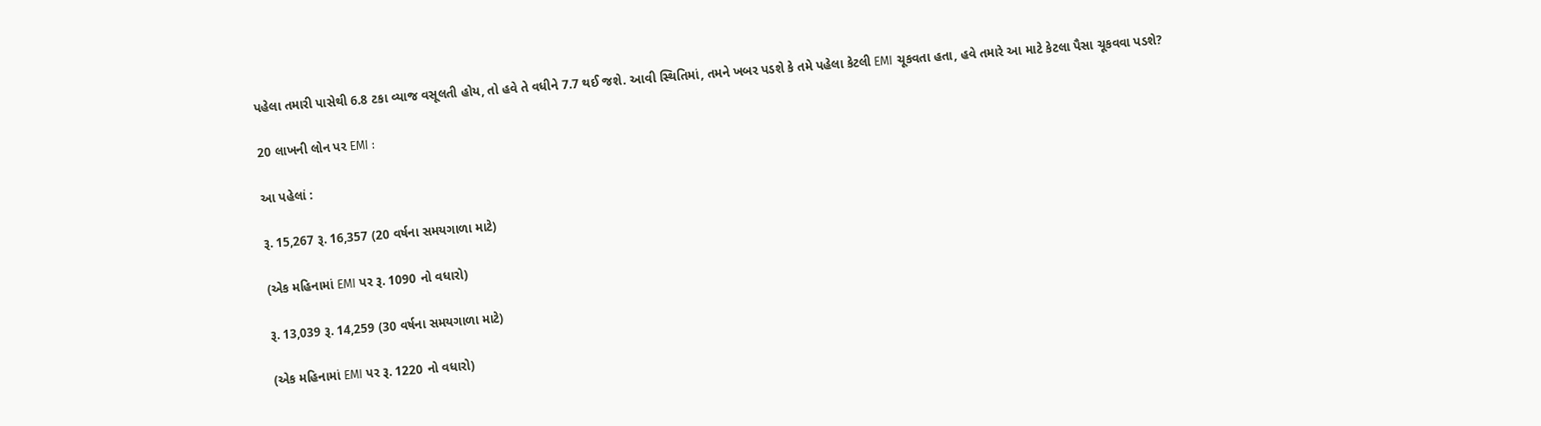પહેલા તમારી પાસેથી 6.8 ટકા વ્યાજ વસૂલતી હોય, તો હવે તે વધીને 7.7 થઈ જશે. આવી સ્થિતિમાં, તમને ખબર પડશે કે તમે પહેલા કેટલી EMI ચૂકવતા હતા, હવે તમારે આ માટે કેટલા પૈસા ચૂકવવા પડશે?

20 લાખની લોન પર EMI :

આ પહેલાં :

રૂ. 15,267 રૂ. 16,357 (20 વર્ષના સમયગાળા માટે)

(એક મહિનામાં EMI પર રૂ. 1090 નો વધારો)

રૂ. 13,039 રૂ. 14,259 (30 વર્ષના સમયગાળા માટે)

(એક મહિનામાં EMI પર રૂ. 1220 નો વધારો)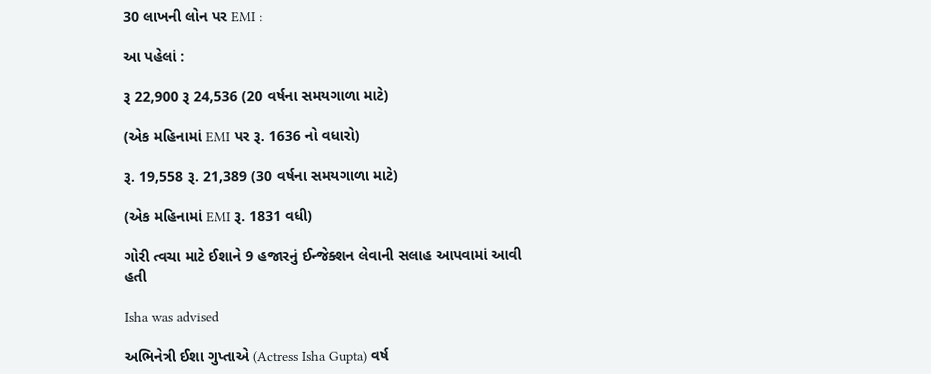30 લાખની લોન પર EMI :

આ પહેલાં :

રૂ 22,900 રૂ 24,536 (20 વર્ષના સમયગાળા માટે)

(એક મહિનામાં EMI પર રૂ. 1636 નો વધારો)

રૂ. 19,558 રૂ. 21,389 (30 વર્ષના સમયગાળા માટે)

(એક મહિનામાં EMI રૂ. 1831 વધી)

ગોરી ત્વચા માટે ઈશાને 9 હજારનું ઈન્જેક્શન લેવાની સલાહ આપવામાં આવી હતી

Isha was advised

અભિનેત્રી ઈશા ગુપ્તાએ (Actress Isha Gupta) વર્ષ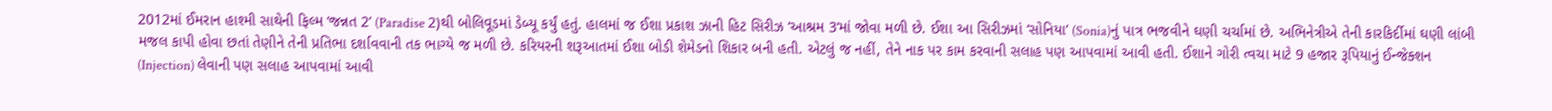2012માં ઈમરાન હાશ્મી સાથેની ફિલ્મ ‘જન્નત 2’ (Paradise 2)થી બોલિવૂડમાં ડેબ્યૂ કર્યું હતું. હાલમાં જ ઈશા પ્રકાશ ઝાની હિટ સિરીઝ ‘આશ્રમ 3‘માં જોવા મળી છે. ઈશા આ સિરીઝમાં ‘સોનિયા’ (Sonia)નું પાત્ર ભજવીને ઘણી ચર્ચામાં છે. અભિનેત્રીએ તેની કારકિર્દીમાં ઘણી લાંબી મજલ કાપી હોવા છતાં તેણીને તેની પ્રતિભા દર્શાવવાની તક ભાગ્યે જ મળી છે. કરિયરની શરૂઆતમાં ઈશા બોડી શેમેડનો શિકાર બની હતી. એટલું જ નહીં, તેને નાક પર કામ કરવાની સલાહ પણ આપવામાં આવી હતી. ઈશાને ગોરી ત્વચા માટે 9 હજાર રૂપિયાનું ઈન્જેક્શન (Injection) લેવાની પણ સલાહ આપવામાં આવી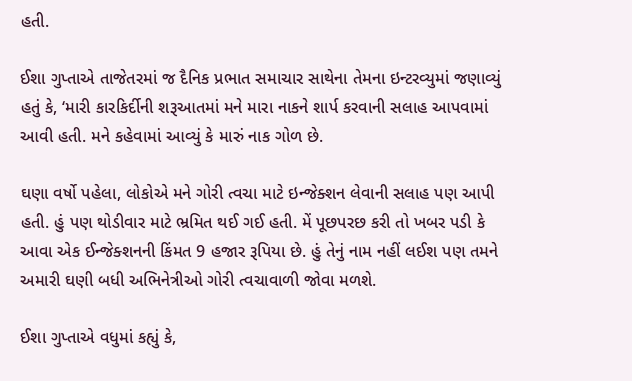હતી.

ઈશા ગુપ્તાએ તાજેતરમાં જ દૈનિક પ્રભાત સમાચાર સાથેના તેમના ઇન્ટરવ્યુમાં જણાવ્યું હતું કે, ‘મારી કારકિર્દીની શરૂઆતમાં મને મારા નાકને શાર્પ કરવાની સલાહ આપવામાં આવી હતી. મને કહેવામાં આવ્યું કે મારું નાક ગોળ છે.

ઘણા વર્ષો પહેલા, લોકોએ મને ગોરી ત્વચા માટે ઇન્જેક્શન લેવાની સલાહ પણ આપી હતી. હું પણ થોડીવાર માટે ભ્રમિત થઈ ગઈ હતી. મેં પૂછપરછ કરી તો ખબર પડી કે આવા એક ઈન્જેક્શનની કિંમત 9 હજાર રૂપિયા છે. હું તેનું નામ નહીં લઈશ પણ તમને અમારી ઘણી બધી અભિનેત્રીઓ ગોરી ત્વચાવાળી જોવા મળશે.

ઈશા ગુપ્તાએ વધુમાં કહ્યું કે,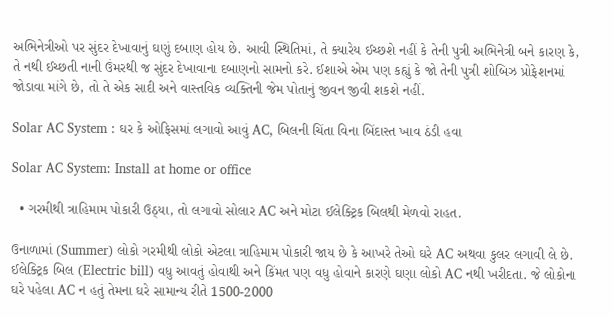અભિનેત્રીઓ પર સુંદર દેખાવાનું ઘણું દબાણ હોય છે. આવી સ્થિતિમાં, તે ક્યારેય ઈચ્છશે નહીં કે તેની પુત્રી અભિનેત્રી બને કારણ કે, તે નથી ઈચ્છતી નાની ઉંમરથી જ સુંદર દેખાવાના દબાણનો સામનો કરે. ઈશાએ એમ પણ કહ્યું કે જો તેની પુત્રી શોબિઝ પ્રોફેશનમાં જોડાવા માંગે છે, તો તે એક સાદી અને વાસ્તવિક વ્યક્તિની જેમ પોતાનું જીવન જીવી શકશે નહીં.

Solar AC System : ઘર કે ઓફિસમાં લગાવો આવું AC, બિલની ચિંતા વિના બિંદાસ્ત ખાવ ઠંડી હવા

Solar AC System: Install at home or office

  • ગરમીથી ત્રાહિમામ પોકારી ઉઠ્યા, તો લગાવો સોલાર AC અને મોટા ઈલેક્ટ્રિક બિલથી મેળવો રાહત.

ઉનાળામાં (Summer) લોકો ગરમીથી લોકો એટલા ત્રાહિમામ પોકારી જાય છે કે આખરે તેઓ ઘરે AC અથવા કુલર લગાવી લે છે. ઈલેક્ટ્રિક બિલ (Electric bill) વધુ આવતું હોવાથી અને કિંમત પણ વધુ હોવાને કારણે ઘણા લોકો AC નથી ખરીદતા. જે લોકોના ઘરે પહેલા AC ન હતું તેમના ઘરે સામાન્ય રીતે 1500-2000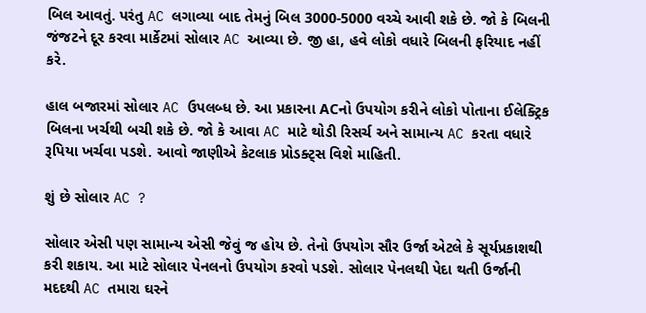બિલ આવતું. પરંતુ AC લગાવ્યા બાદ તેમનું બિલ 3000-5000 વચ્ચે આવી શકે છે. જો કે બિલની જંજટને દૂર કરવા માર્કેટમાં સોલાર AC આવ્યા છે. જી હા, હવે લોકો વધારે બિલની ફરિયાદ નહીં કરે.

હાલ બજારમાં સોલાર AC ઉપલબ્ધ છે. આ પ્રકારના ACનો ઉપયોગ કરીને લોકો પોતાના ઈલેક્ટ્રિક બિલના ખર્ચથી બચી શકે છે. જો કે આવા AC માટે થોડી રિસર્ચ અને સામાન્ય AC કરતા વધારે રૂપિયા ખર્ચવા પડશે. આવો જાણીએ કેટલાક પ્રોડક્ટ્સ વિશે માહિતી.

શું છે સોલાર AC ?

સોલાર એસી પણ સામાન્ય એસી જેવું જ હોય છે. તેનો ઉપયોગ સૌર ઉર્જા એટલે કે સૂર્યપ્રકાશથી કરી શકાય. આ માટે સોલાર પેનલનો ઉપયોગ કરવો પડશે. સોલાર પેનલથી પેદા થતી ઉર્જાની મદદથી AC તમારા ઘરને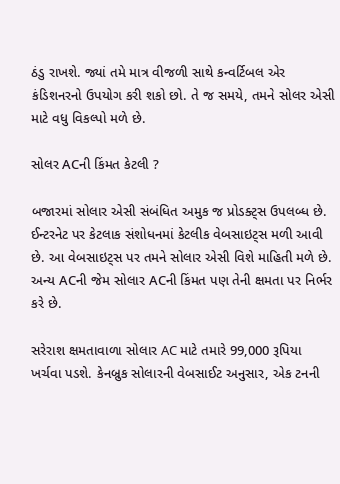ઠંડુ રાખશે. જ્યાં તમે માત્ર વીજળી સાથે કન્વર્ટિબલ એર કંડિશનરનો ઉપયોગ કરી શકો છો. તે જ સમયે, તમને સોલર એસી માટે વધુ વિકલ્પો મળે છે.

સોલર ACની કિંમત કેટલી ?

બજારમાં સોલાર એસી સંબંધિત અમુક જ પ્રોડક્ટ્સ ઉપલબ્ધ છે. ઈન્ટરનેટ પર કેટલાક સંશોધનમાં કેટલીક વેબસાઇટ્સ મળી આવી છે. આ વેબસાઇટ્સ પર તમને સોલાર એસી વિશે માહિતી મળે છે. અન્ય ACની જેમ સોલાર ACની કિંમત પણ તેની ક્ષમતા પર નિર્ભર કરે છે.

સરેરાશ ક્ષમતાવાળા સોલાર AC માટે તમારે 99,000 રૂપિયા ખર્ચવા પડશે. કેનબ્રુક સોલારની વેબસાઈટ અનુસાર, એક ટનની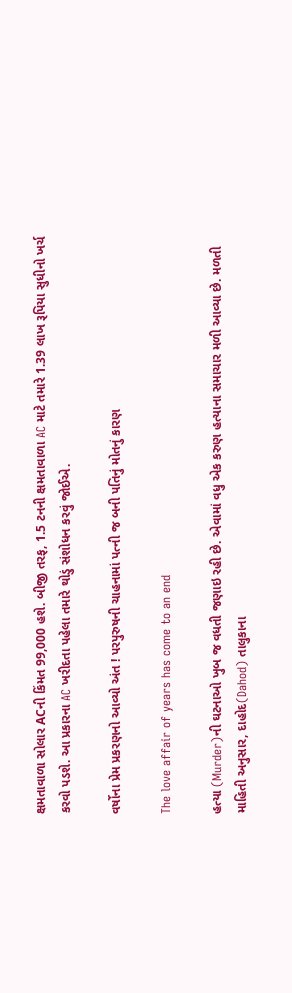ક્ષમતાવાળા સોલાર ACની કિંમત 99,000 હશે. બીજી તરફ, 1.5 ટનની ક્ષમતાવાળા AC માટે તમારે 1.39 લાખ રૂપિયા સુધીનો ખર્ચ કરવો પડશે. આ પ્રકારના AC ખરીદતા પહેલા તમારે થોડું સંશોધન કરવું જોઈએ.

વર્ષોના પ્રેમ પ્રકરણનો આવ્યો અંત ! પરપુરુષની ચાહનામાં પત્ની જ બની પતિનું મોતનું કારણ

The love affair of years has come to an end

હત્યા (Murder)ની ઘટનાઓ ખુબ જ વધતી જણાઇ રહી છે. એવામાં વધુ એક કરુણ હત્યાના સમાચાર મળી આવ્યા છે. મળતી માહિતી અનુસાર, દાહોદ(Dahod) તાલુકાના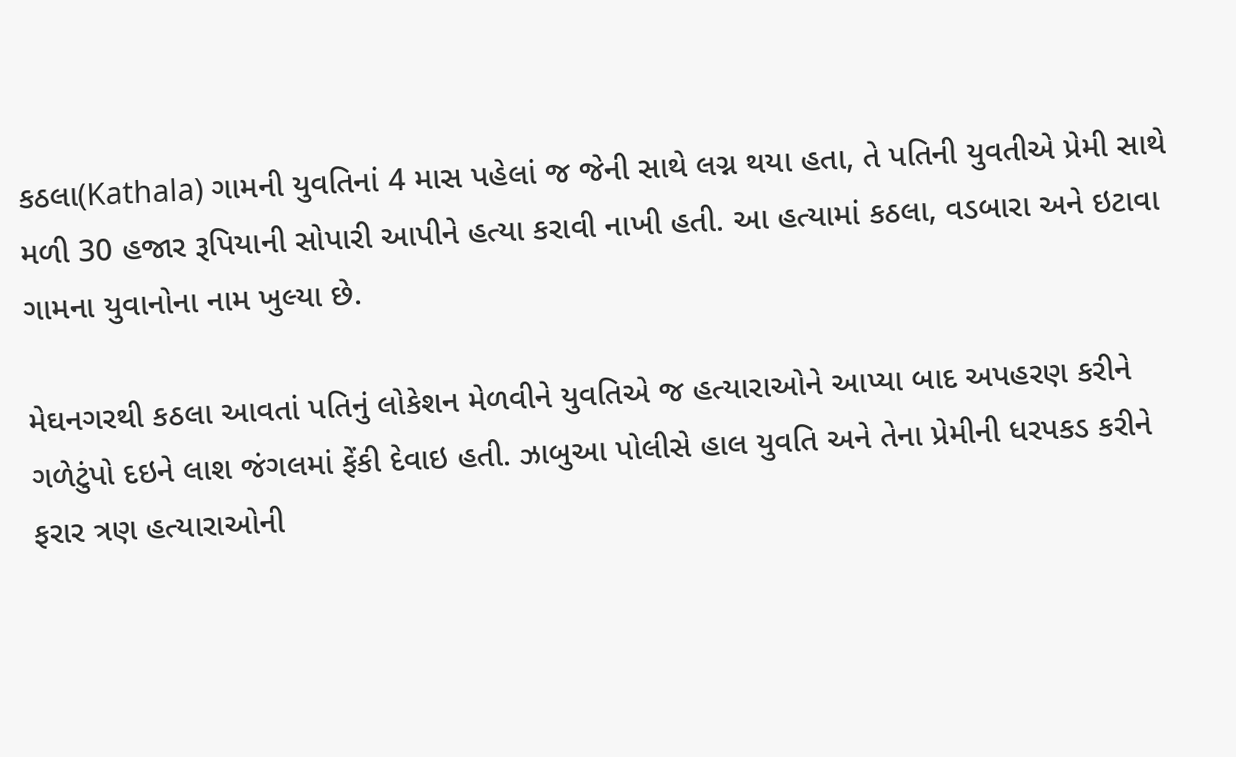કઠલા(Kathala) ગામની યુવતિનાં 4 માસ પહેલાં જ જેની સાથે લગ્ન થયા હતા, તે પતિની યુવતીએ પ્રેમી સાથે મળી 30 હજાર રૂપિયાની સોપારી આપીને હત્યા કરાવી નાખી હતી. આ હત્યામાં કઠલા, વડબારા અને ઇટાવા ગામના યુવાનોના નામ ખુલ્યા છે.

મેઘનગરથી કઠલા આવતાં પતિનું લોકેશન મેળવીને યુવતિએ જ હત્યારાઓને આપ્યા બાદ અપહરણ કરીને ગળેટુંપો દઇને લાશ જંગલમાં ફેંકી દેવાઇ હતી. ઝાબુઆ પોલીસે હાલ યુવતિ અને તેના પ્રેમીની ધરપકડ કરીને ફરાર ત્રણ હત્યારાઓની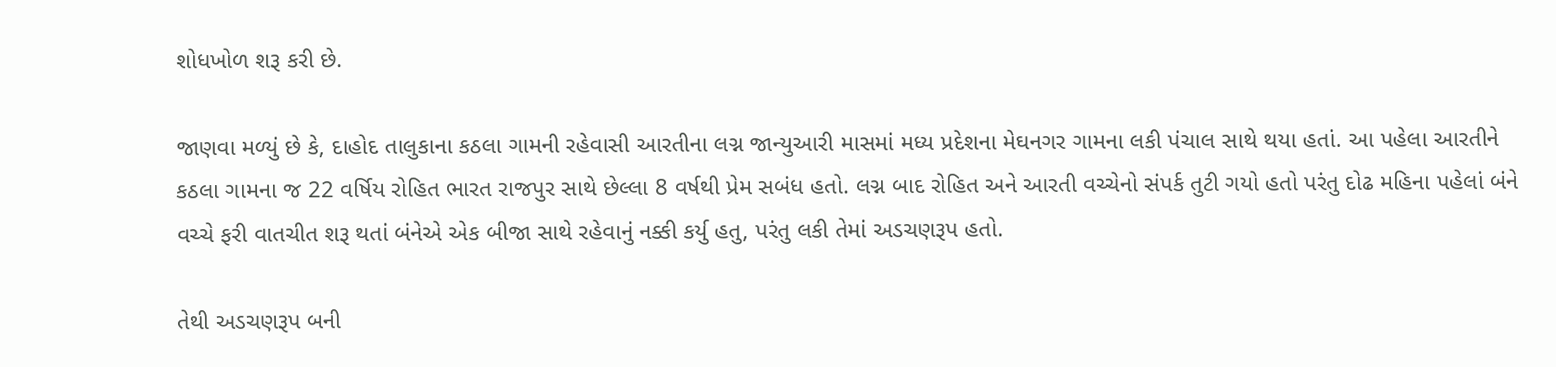શોધખોળ શરૂ કરી છે.

જાણવા મળ્યું છે કે, દાહોદ તાલુકાના કઠલા ગામની રહેવાસી આરતીના લગ્ન જાન્યુઆરી માસમાં મધ્ય પ્રદેશના મેઘનગર ગામના લકી પંચાલ સાથે થયા હતાં. આ પહેલા આરતીને કઠલા ગામના જ 22 વર્ષિય રોહિત ભારત રાજપુર સાથે છેલ્લા 8 વર્ષથી પ્રેમ સબંધ હતો. લગ્ન બાદ રોહિત અને આરતી વચ્ચેનો સંપર્ક તુટી ગયો હતો પરંતુ દોઢ મહિના પહેલાં બંને વચ્ચે ફરી વાતચીત શરૂ થતાં બંનેએ એક બીજા સાથે રહેવાનું નક્કી કર્યુ હતુ, પરંતુ લકી તેમાં અડચણરૂપ હતો.

તેથી અડચણરૂપ બની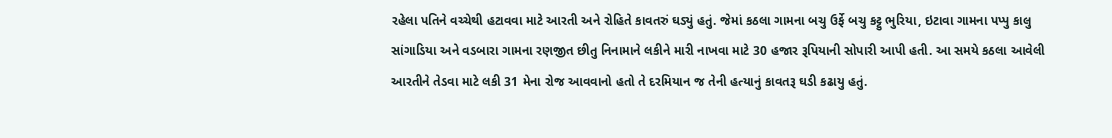રહેલા પતિને વચ્ચેથી હટાવવા માટે આરતી અને રોહિતે કાવતરું ઘડ્યું હતું. જેમાં કઠલા ગામના બચુ ઉર્ફે બચુ કટ્ટુ ભુરિયા, ઇટાવા ગામના પપ્પુ કાલુ સાંગાડિયા અને વડબારા ગામના રણજીત છીતુ નિનામાને લકીને મારી નાખવા માટે 30 હજાર રૂપિયાની સોપારી આપી હતી. આ સમયે કઠલા આવેલી આરતીને તેડવા માટે લકી 31 મેના રોજ આવવાનો હતો તે દરમિયાન જ તેની હત્યાનું કાવતરૂ ઘડી કઢાયુ હતું.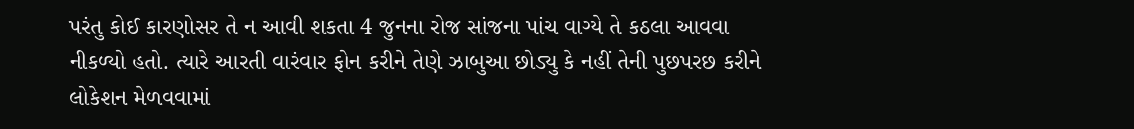પરંતુ કોઈ કારણોસર તે ન આવી શકતા 4 જુનના રોજ સાંજના પાંચ વાગ્યે તે કઠલા આવવા નીકળ્યો હતો. ત્યારે આરતી વારંવાર ફોન કરીને તેણે ઝાબુઆ છોડ્યુ કે નહીં તેની પુછપરછ કરીને લોકેશન મેળવવામાં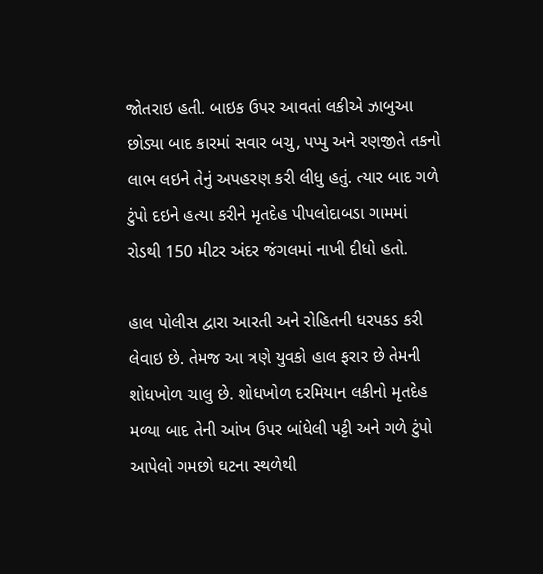જોતરાઇ હતી. બાઇક ઉપર આવતાં લકીએ ઝાબુઆ છોડ્યા બાદ કારમાં સવાર બચુ, પપ્પુ અને રણજીતે તકનો લાભ લઇને તેનું અપહરણ કરી લીધુ હતું. ત્યાર બાદ ગળે ટુંપો દઇને હત્યા કરીને મૃતદેહ પીપલોદાબડા ગામમાં રોડથી 150 મીટર અંદર જંગલમાં નાખી દીધો હતો.

હાલ પોલીસ દ્વારા આરતી અને રોહિતની ધરપકડ કરી લેવાઇ છે. તેમજ આ ત્રણે યુવકો હાલ ફરાર છે તેમની શોધખોળ ચાલુ છે. શોધખોળ દરમિયાન લકીનો મૃતદેહ મળ્યા બાદ તેની આંખ ઉપર બાંધેલી પટ્ટી અને ગળે ટુંપો આપેલો ગમછો ઘટના સ્થળેથી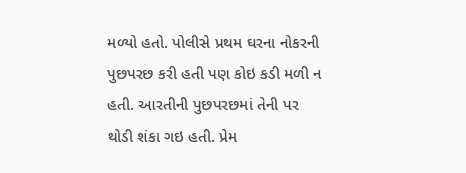મળ્યો હતો. પોલીસે પ્રથમ ઘરના નોકરની પુછપરછ કરી હતી પણ કોઇ કડી મળી ન હતી. આરતીની પુછપરછમાં તેની પર થોડી શંકા ગઇ હતી. પ્રેમ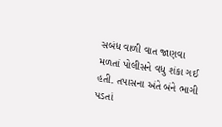સબંધ વાળી વાત જાણવા મળતાં પોલીસને વધુ શંકા ગઈ હતી. તપાસના અંતે બંને ભાગી પડતાં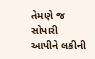તેમણે જ સોપારી આપીને લકીની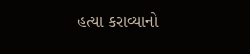હત્યા કરાવ્યાનો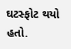ઘટસ્ફોટ થયો હતો.